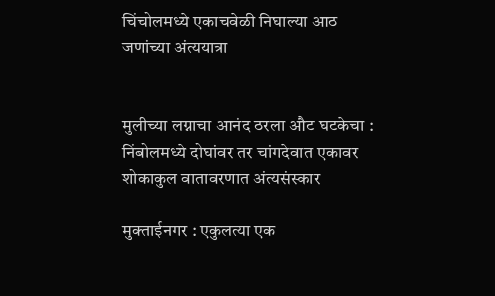चिंचोलमध्ये एकाचवेळी निघाल्या आठ जणांच्या अंत्ययात्रा


मुलीच्या लग्नाचा आनंद ठरला औट घटकेचा : निंबोलमध्ये दोघांवर तर चांगदेवात एकावर शोकाकुल वातावरणात अंत्यसंस्कार

मुक्ताईनगर : एकुलत्या एक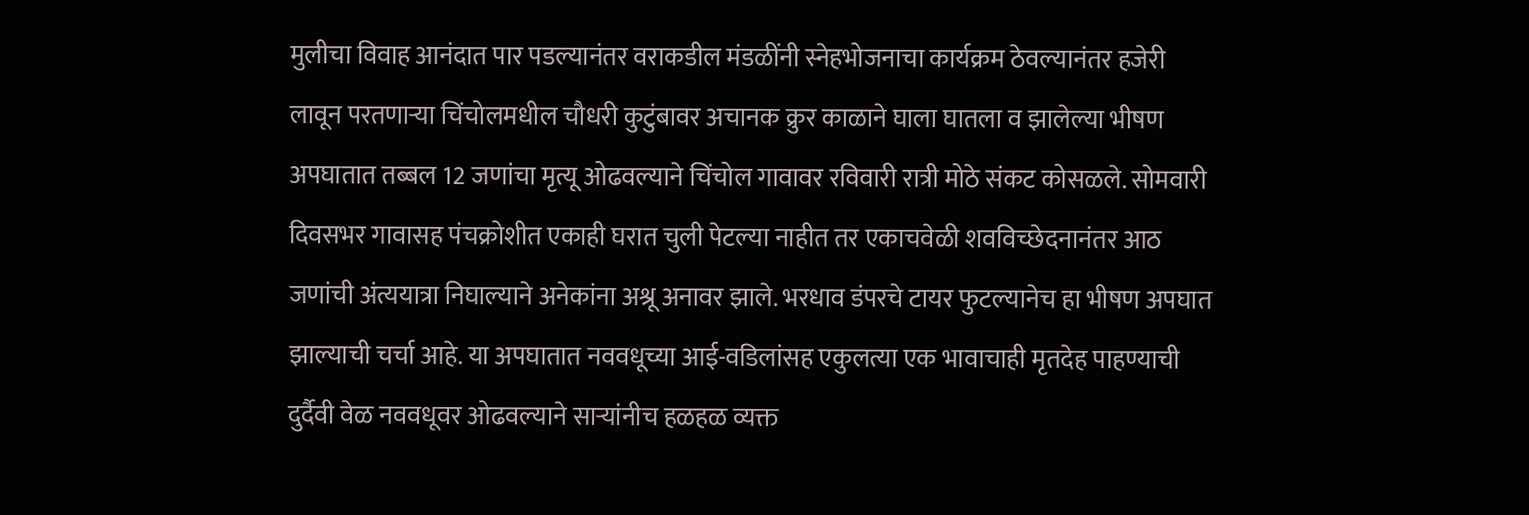मुलीचा विवाह आनंदात पार पडल्यानंतर वराकडील मंडळींनी स्नेहभोजनाचा कार्यक्रम ठेवल्यानंतर हजेरी लावून परतणार्‍या चिंचोलमधील चौधरी कुटुंबावर अचानक क्रुर काळाने घाला घातला व झालेल्या भीषण अपघातात तब्बल 12 जणांचा मृत्यू ओढवल्याने चिंचोल गावावर रविवारी रात्री मोठे संकट कोसळले. सोमवारी दिवसभर गावासह पंचक्रोशीत एकाही घरात चुली पेटल्या नाहीत तर एकाचवेळी शवविच्छेदनानंतर आठ जणांची अंत्ययात्रा निघाल्याने अनेकांना अश्रू अनावर झाले. भरधाव डंपरचे टायर फुटल्यानेच हा भीषण अपघात झाल्याची चर्चा आहे. या अपघातात नववधूच्या आई-वडिलांसह एकुलत्या एक भावाचाही मृतदेह पाहण्याची दुर्दैवी वेळ नववधूवर ओढवल्याने सार्‍यांनीच हळहळ व्यक्त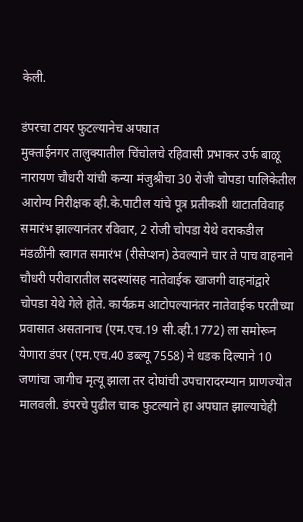केली.

डंपरचा टायर फुटल्यानेच अपघात
मुक्ताईनगर तालुक्यातील चिंचोलचे रहिवासी प्रभाकर उर्फ बाळू नारायण चौधरी यांची कन्या मंजुश्रीचा 30 रोजी चोपडा पालिकेतील आरोग्य निरीक्षक व्ही.के.पाटील यांचे पूत्र प्रतीकशी थाटातविवाह समारंभ झाल्यानंतर रविवार, 2 रोजी चोपडा येथे वराकडील मंडळींनी स्वागत समारंभ (रीसेप्शन) ठेवल्याने चार ते पाच वाहनाने चौधरी परीवारातील सदस्यांसह नातेवाईक खाजगी वाहनांद्वारे चोपडा येथे गेले होते. कार्यक्रम आटोपल्यानंतर नातेवाईक परतीच्या प्रवासात असतानाच (एम.एच.19 सी.व्ही.1772) ला समोरून येणारा डंपर (एम.एच.40 डब्ल्यू 7558) ने धडक दिल्याने 10 जणांचा जागीच मृत्यू झाला तर दोघांची उपचारादरम्यान प्राणज्योत मालवली. डंपरचे पुढील चाक फुटल्याने हा अपघात झाल्याचेही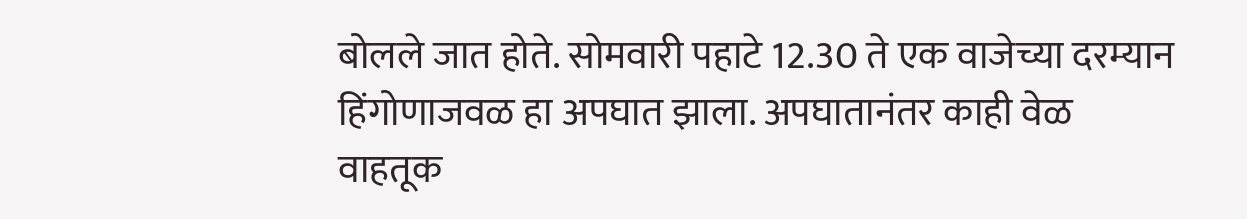बोलले जात होते. सोमवारी पहाटे 12.30 ते एक वाजेच्या दरम्यान हिंगोणाजवळ हा अपघात झाला. अपघातानंतर काही वेळ वाहतूक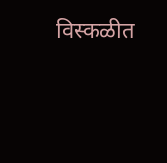विस्कळीत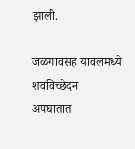झाली.

जळगावसह यावलमध्ये शवविच्छेदन
अपघातात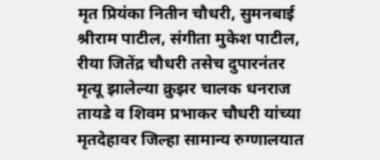मृत प्रियंका नितीन चौधरी, सुमनबाई श्रीराम पाटील, संगीता मुकेश पाटील, रीया जितेंद्र चौधरी तसेच दुपारनंतर मृत्यू झालेल्या क्रुझर चालक धनराज तायडे व शिवम प्रभाकर चौधरी यांच्या मृतदेहावर जिल्हा सामान्य रुग्णालयात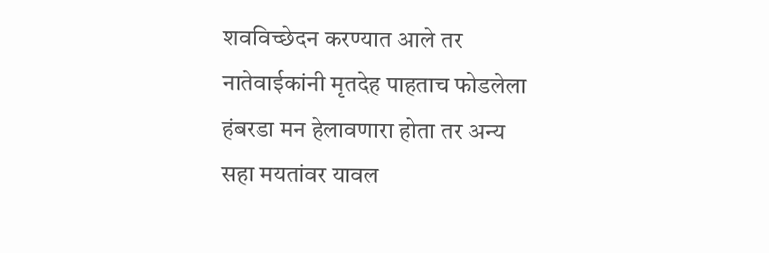शवविच्छेदन करण्यात आले तर नातेवाईकांनी मृतदेह पाहताच फोडलेला हंबरडा मन हेलावणारा होता तर अन्य सहा मयतांवर यावल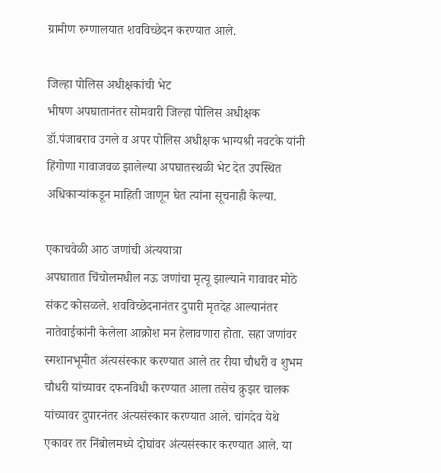ग्रामीण रुग्णालयात शवविच्छेदन करण्यात आले.

जिल्हा पोलिस अधीक्षकांची भेट
भीषण अपघातानंतर सोमवारी जिल्हा पोलिस अधीक्षक डॉ.पंजाबराव उगले व अपर पोलिस अधीक्षक भाग्यश्री नवटके यांनी हिंगोणा गावाजवळ झालेल्या अपघातस्थळी भेट देत उपस्थित अधिकार्‍यांकडून माहिती जाणून घेत त्यांना सूचनाही केल्या.

एकाचवेळी आठ जणांची अंत्ययात्रा
अपघातात चिंचोलमधील नऊ जणांचा मृत्यू झाल्याने गावावर मोठे संकट कोसळले. शवविच्छेदनानंतर दुपारी मृतदेह आल्यानंतर नातेवाईकांनी केलेला आक्रोश मन हेलावणारा होता. सहा जणांवर स्मशानभूमीत अंत्यसंस्कार करण्यात आले तर रीया चौधरी व शुभम चौधरी यांच्यावर दफनविधी करण्यात आला तसेच क्रुझर चालक यांच्यावर दुपारनंतर अंत्यसंस्कार करण्यात आले. चांगदेव येथे एकावर तर निंबोलमध्ये दोघांवर अंत्यसंस्कार करण्यात आले. या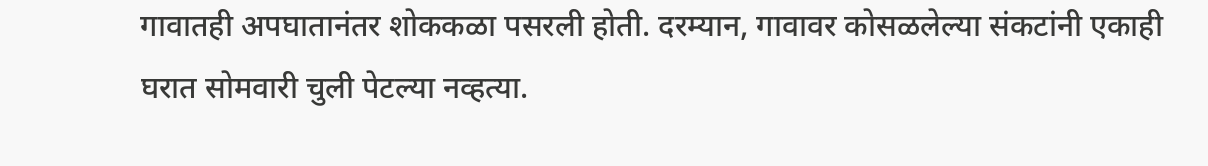गावातही अपघातानंतर शोककळा पसरली होती. दरम्यान, गावावर कोसळलेल्या संकटांनी एकाही घरात सोमवारी चुली पेटल्या नव्हत्या.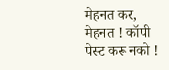मेहनत कर, मेहनत ! कॉपी पेस्ट करू नको !